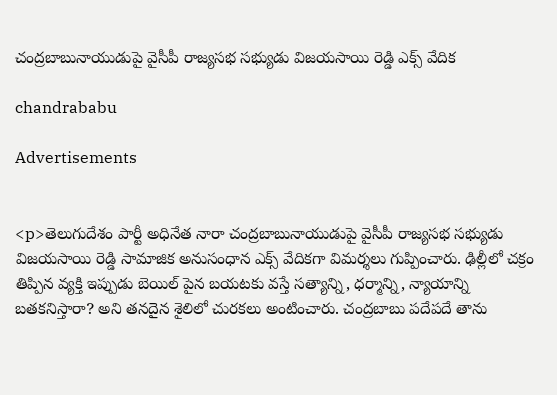చంద్రబాబునాయుడుపై వైసీపీ రాజ్యసభ సభ్యుడు విజయసాయి రెడ్డి ఎక్స్ వేదిక

chandrababu

Advertisements


<p>తెలుగుదేశం పార్టీ అధినేత నారా చంద్రబాబునాయుడుపై వైసీపీ రాజ్యసభ సభ్యుడు విజయసాయి రెడ్డి సామాజిక అనుసంధాన ఎక్స్ వేదికగా విమర్శలు గుప్పించారు. ఢిల్లీలో చక్రం తిప్పిన వ్యక్తి ఇప్పుడు బెయిల్ పైన బయటకు వస్తే సత్యాన్ని, ధర్మాన్ని, న్యాయాన్ని బతకనిస్తారా? అని తనదైన శైలిలో చురకలు అంటించారు. చంద్రబాబు పదేపదే తాను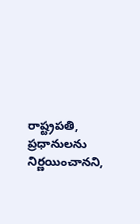రాష్ట్రపతి, ప్రధానులను నిర్ణయించానని,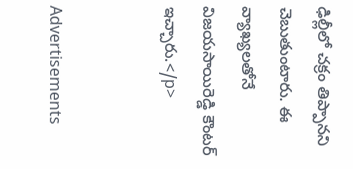ఢిల్లీలో చక్రం తిప్పానని చెబుతుంటారు. ఈ వ్యాఖ్యలతోనే విజయసాయిరెడ్డి కౌంటర్ ఇచ్చారు.</p>


Advertisements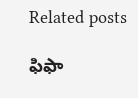Related posts

ఫిఫా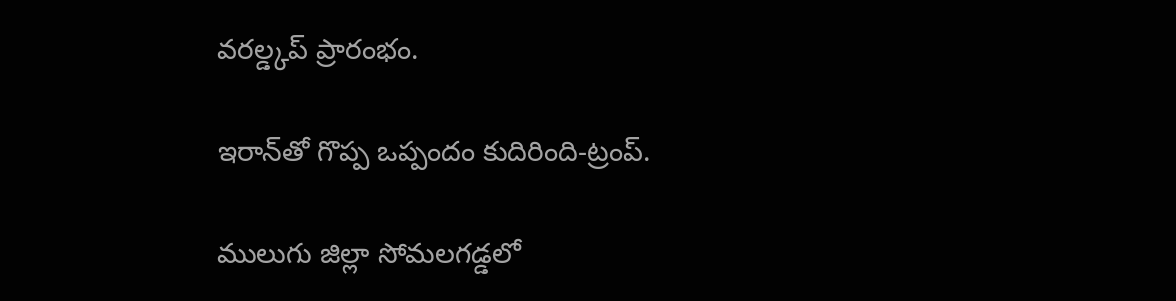వరల్డ్కప్ ప్రారంభం.

ఇరాన్‌తో గొప్ప ఒప్పందం కుదిరింది-ట్రంప్.

ములుగు జిల్లా సోమలగడ్డలో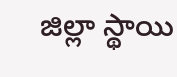జిల్లా స్థాయి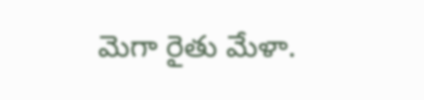మెగా రైతు మేళా.